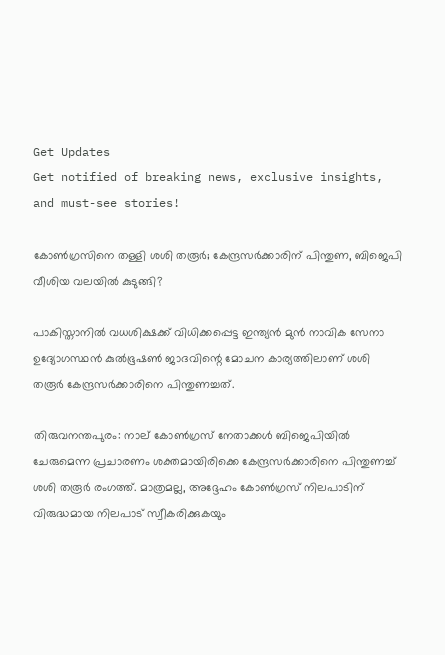Get Updates
Get notified of breaking news, exclusive insights, and must-see stories!

കോണ്‍ഗ്രസിനെ തള്ളി ശശി തരൂര്‍; കേന്ദ്രസര്‍ക്കാരിന് പിന്തുണ, ബിജെപി വീശിയ വലയില്‍ കുടുങ്ങി?

പാകിസ്താനില്‍ വധശിക്ഷക്ക് വിധിക്കപ്പെട്ട ഇന്ത്യന്‍ മുന്‍ നാവിക സേനാ ഉദ്യോഗസ്ഥന്‍ കുല്‍ഭൂഷണ്‍ ജാദവിന്റെ മോചന കാര്യത്തിലാണ് ശശി തരൂര്‍ കേന്ദ്രസര്‍ക്കാരിനെ പിന്തുണച്ചത്.

തിരുവനന്തപുരം: നാല് കോണ്‍ഗ്രസ് നേതാക്കള്‍ ബിജെപിയില്‍ ചേരുമെന്ന പ്രചാരണം ശക്തമായിരിക്കെ കേന്ദ്രസര്‍ക്കാരിനെ പിന്തുണച്ച് ശശി തരൂര്‍ രംഗത്ത്. മാത്രമല്ല, അദ്ദേഹം കോണ്‍ഗ്രസ് നിലപാടിന് വിരുദ്ധമായ നിലപാട് സ്വീകരിക്കുകയും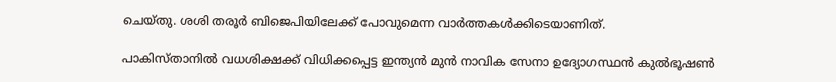ചെയ്തു. ശശി തരൂര്‍ ബിജെപിയിലേക്ക് പോവുമെന്ന വാര്‍ത്തകള്‍ക്കിടെയാണിത്.

പാകിസ്താനില്‍ വധശിക്ഷക്ക് വിധിക്കപ്പെട്ട ഇന്ത്യന്‍ മുന്‍ നാവിക സേനാ ഉദ്യോഗസ്ഥന്‍ കുല്‍ഭൂഷണ്‍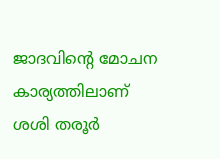ജാദവിന്റെ മോചന കാര്യത്തിലാണ് ശശി തരൂര്‍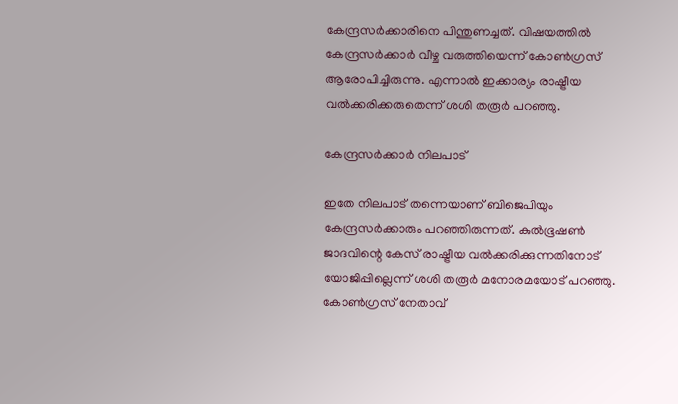കേന്ദ്രസര്‍ക്കാരിനെ പിന്തുണച്ചത്. വിഷയത്തില്‍ കേന്ദ്രസര്‍ക്കാര്‍ വീഴ്ച വരുത്തിയെന്ന് കോണ്‍ഗ്രസ് ആരോപിച്ചിരുന്നു. എന്നാല്‍ ഇക്കാര്യം രാഷ്ട്രീയ വല്‍ക്കരിക്കരുതെന്ന് ശശി തരൂര്‍ പറഞ്ഞു.

കേന്ദ്രസര്‍ക്കാര്‍ നിലപാട്

ഇതേ നിലപാട് തന്നെയാണ് ബിജെപിയും കേന്ദ്രസര്‍ക്കാരും പറഞ്ഞിരുന്നത്. കുല്‍ഭൂഷണ്‍ ജാദവിന്റെ കേസ് രാഷ്ട്രീയ വല്‍ക്കരിക്കുന്നതിനോട് യോജിപ്പില്ലെന്ന് ശശി തരൂര്‍ മനോരമയോട് പറഞ്ഞു. കോണ്‍ഗ്രസ് നേതാവ്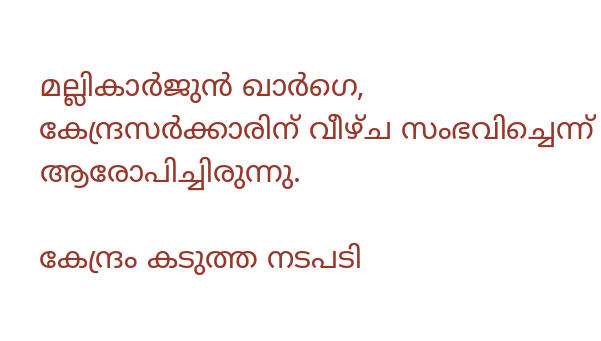മല്ലികാര്‍ജുന്‍ ഖാര്‍ഗെ, കേന്ദ്രസര്‍ക്കാരിന് വീഴ്ച സംഭവിച്ചെന്ന് ആരോപിച്ചിരുന്നു.

കേന്ദ്രം കടുത്ത നടപടി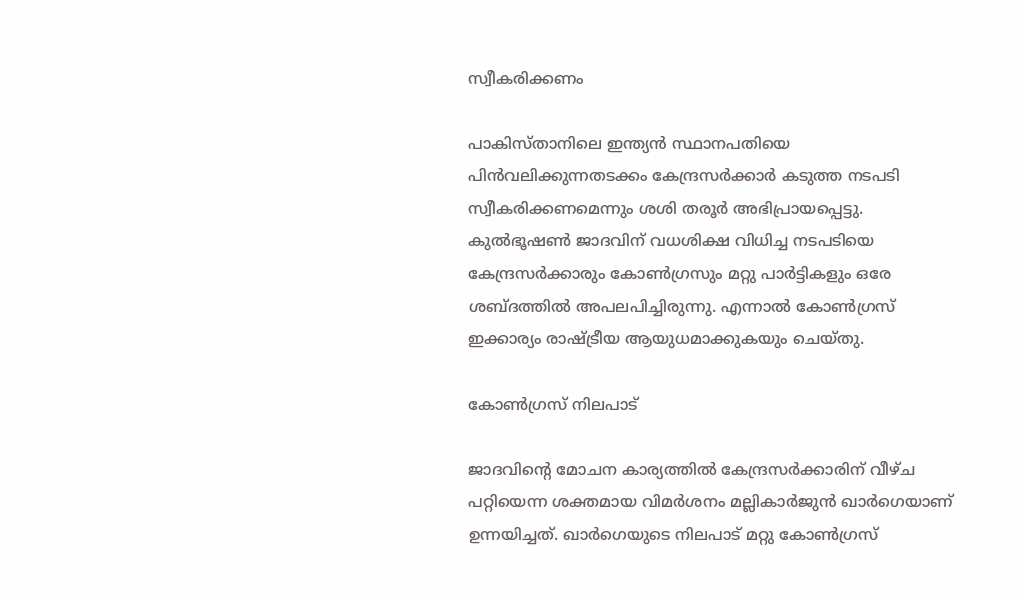സ്വീകരിക്കണം

പാകിസ്താനിലെ ഇന്ത്യന്‍ സ്ഥാനപതിയെ പിന്‍വലിക്കുന്നതടക്കം കേന്ദ്രസര്‍ക്കാര്‍ കടുത്ത നടപടി സ്വീകരിക്കണമെന്നും ശശി തരൂര്‍ അഭിപ്രായപ്പെട്ടു. കുല്‍ഭൂഷണ്‍ ജാദവിന് വധശിക്ഷ വിധിച്ച നടപടിയെ കേന്ദ്രസര്‍ക്കാരും കോണ്‍ഗ്രസും മറ്റു പാര്‍ട്ടികളും ഒരേ ശബ്ദത്തില്‍ അപലപിച്ചിരുന്നു. എന്നാല്‍ കോണ്‍ഗ്രസ് ഇക്കാര്യം രാഷ്ട്രീയ ആയുധമാക്കുകയും ചെയ്തു.

കോണ്‍ഗ്രസ് നിലപാട്

ജാദവിന്റെ മോചന കാര്യത്തില്‍ കേന്ദ്രസര്‍ക്കാരിന് വീഴ്ച പറ്റിയെന്ന ശക്തമായ വിമര്‍ശനം മല്ലികാര്‍ജുന്‍ ഖാര്‍ഗെയാണ് ഉന്നയിച്ചത്. ഖാര്‍ഗെയുടെ നിലപാട് മറ്റു കോണ്‍ഗ്രസ്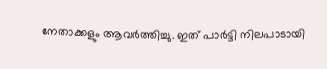നേതാക്കളും ആവര്‍ത്തിച്ചു. ഇത് പാര്‍ട്ടി നിലപാടായി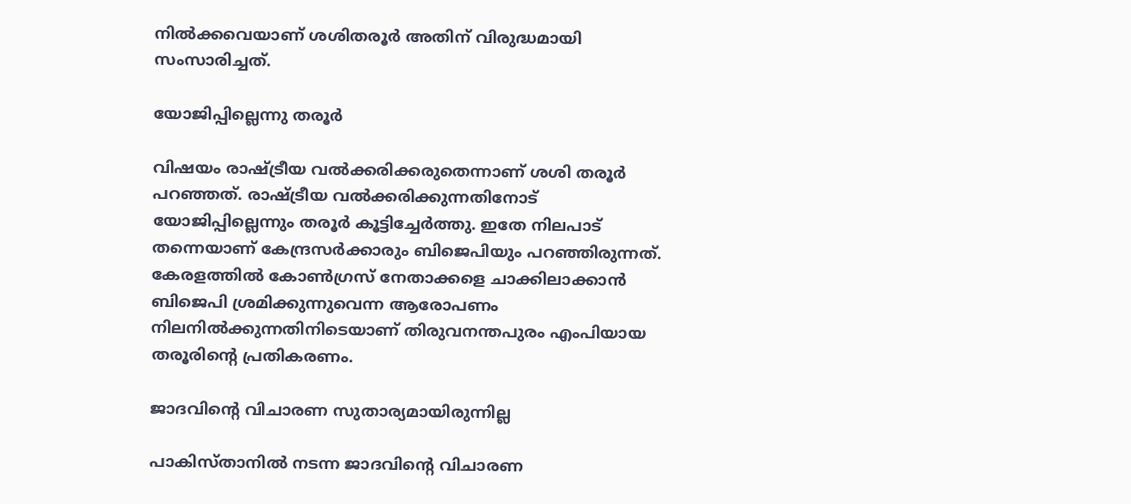നില്‍ക്കവെയാണ് ശശിതരൂര്‍ അതിന് വിരുദ്ധമായി സംസാരിച്ചത്.

യോജിപ്പില്ലെന്നു തരൂര്‍

വിഷയം രാഷ്ട്രീയ വല്‍ക്കരിക്കരുതെന്നാണ് ശശി തരൂര്‍ പറഞ്ഞത്. രാഷ്ട്രീയ വല്‍ക്കരിക്കുന്നതിനോട് യോജിപ്പില്ലെന്നും തരൂര്‍ കൂട്ടിച്ചേര്‍ത്തു. ഇതേ നിലപാട് തന്നെയാണ് കേന്ദ്രസര്‍ക്കാരും ബിജെപിയും പറഞ്ഞിരുന്നത്. കേരളത്തില്‍ കോണ്‍ഗ്രസ് നേതാക്കളെ ചാക്കിലാക്കാന്‍ ബിജെപി ശ്രമിക്കുന്നുവെന്ന ആരോപണം നിലനില്‍ക്കുന്നതിനിടെയാണ് തിരുവനന്തപുരം എംപിയായ തരൂരിന്റെ പ്രതികരണം.

ജാദവിന്റെ വിചാരണ സുതാര്യമായിരുന്നില്ല

പാകിസ്താനില്‍ നടന്ന ജാദവിന്റെ വിചാരണ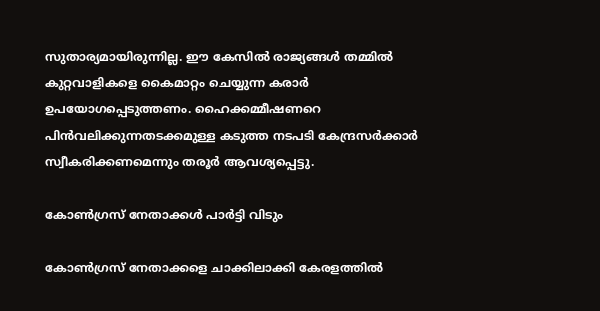സുതാര്യമായിരുന്നില്ല. ഈ കേസില്‍ രാജ്യങ്ങള്‍ തമ്മില്‍ കുറ്റവാളികളെ കൈമാറ്റം ചെയ്യുന്ന കരാര്‍ ഉപയോഗപ്പെടുത്തണം. ഹൈക്കമ്മീഷണറെ പിന്‍വലിക്കുന്നതടക്കമുള്ള കടുത്ത നടപടി കേന്ദ്രസര്‍ക്കാര്‍ സ്വീകരിക്കണമെന്നും തരൂര്‍ ആവശ്യപ്പെട്ടു.

കോണ്‍ഗ്രസ് നേതാക്കള്‍ പാര്‍ട്ടി വിടും

കോണ്‍ഗ്രസ് നേതാക്കളെ ചാക്കിലാക്കി കേരളത്തില്‍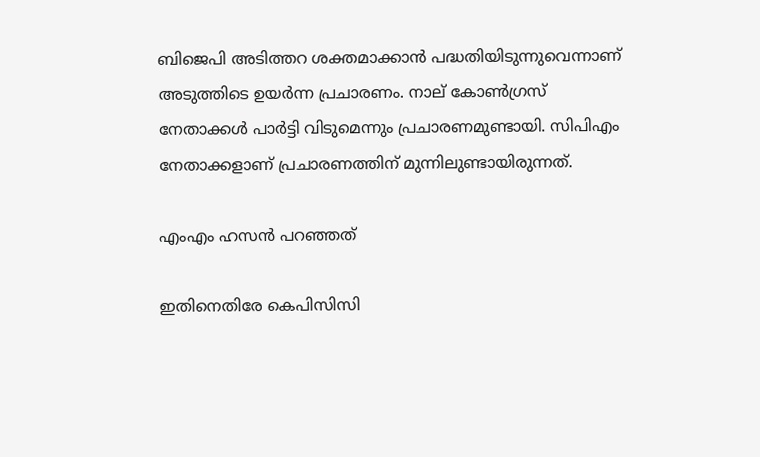ബിജെപി അടിത്തറ ശക്തമാക്കാന്‍ പദ്ധതിയിടുന്നുവെന്നാണ് അടുത്തിടെ ഉയര്‍ന്ന പ്രചാരണം. നാല് കോണ്‍ഗ്രസ് നേതാക്കള്‍ പാര്‍ട്ടി വിടുമെന്നും പ്രചാരണമുണ്ടായി. സിപിഎം നേതാക്കളാണ് പ്രചാരണത്തിന് മുന്നിലുണ്ടായിരുന്നത്.

എംഎം ഹസന്‍ പറഞ്ഞത്

ഇതിനെതിരേ കെപിസിസി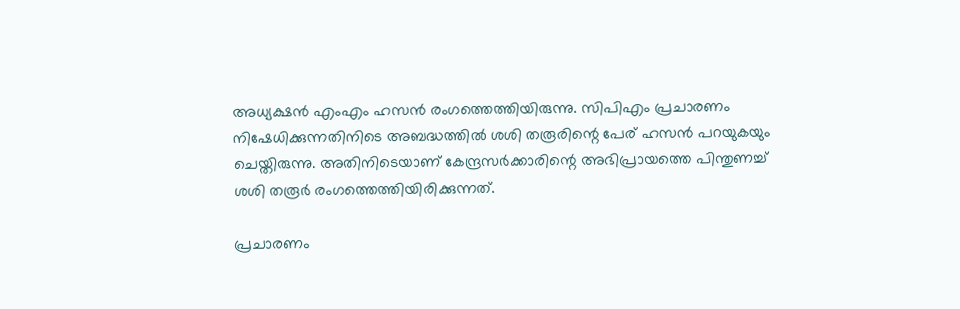അധ്യക്ഷന്‍ എംഎം ഹസന്‍ രംഗത്തെത്തിയിരുന്നു. സിപിഎം പ്രചാരണം നിഷേധിക്കുന്നതിനിടെ അബദ്ധത്തില്‍ ശശി തരൂരിന്റെ പേര് ഹസന്‍ പറയുകയും ചെയ്തിരുന്നു. അതിനിടെയാണ് കേന്ദ്രസര്‍ക്കാരിന്റെ അഭിപ്രായത്തെ പിന്തുണച്ച് ശശി തരൂര്‍ രംഗത്തെത്തിയിരിക്കുന്നത്.

പ്രചാരണം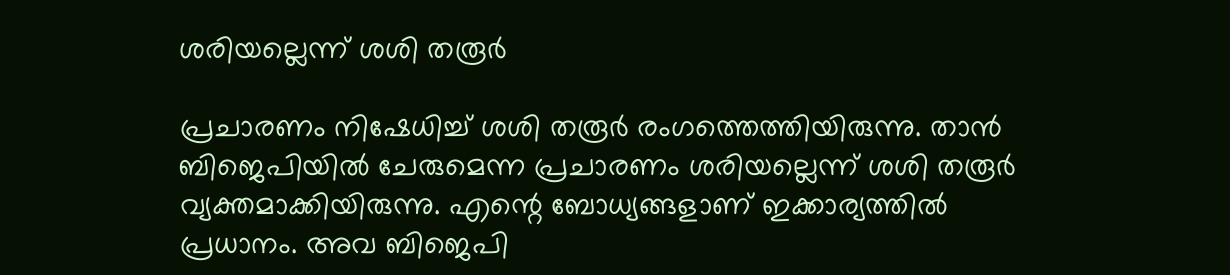ശരിയല്ലെന്ന് ശശി തരൂര്‍

പ്രചാരണം നിഷേധിച്ച് ശശി തരൂര്‍ രംഗത്തെത്തിയിരുന്നു. താന്‍ ബിജെപിയില്‍ ചേരുമെന്ന പ്രചാരണം ശരിയല്ലെന്ന് ശശി തരൂര്‍ വ്യക്തമാക്കിയിരുന്നു. എന്റെ ബോധ്യങ്ങളാണ് ഇക്കാര്യത്തില്‍ പ്രധാനം. അവ ബിജെപി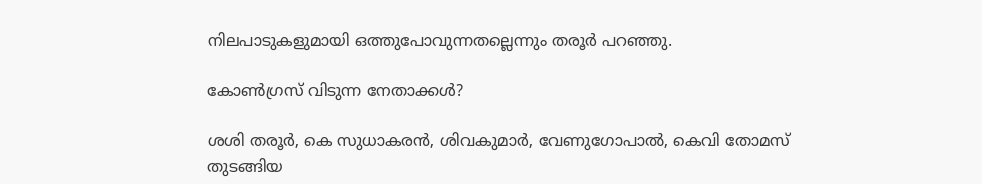നിലപാടുകളുമായി ഒത്തുപോവുന്നതല്ലെന്നും തരൂര്‍ പറഞ്ഞു.

കോണ്‍ഗ്രസ് വിടുന്ന നേതാക്കള്‍?

ശശി തരൂര്‍, കെ സുധാകരന്‍, ശിവകുമാര്‍, വേണുഗോപാല്‍, കെവി തോമസ് തുടങ്ങിയ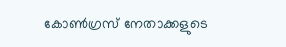കോണ്‍ഗ്രസ് നേതാക്കളുടെ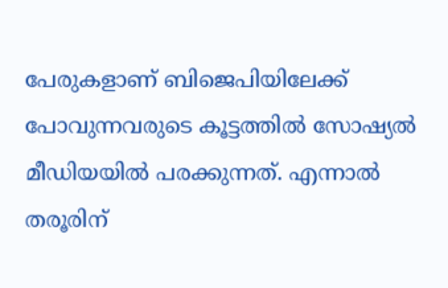പേരുകളാണ് ബിജെപിയിലേക്ക് പോവുന്നവരുടെ കൂട്ടത്തില്‍ സോഷ്യല്‍ മീഡിയയില്‍ പരക്കുന്നത്. എന്നാല്‍ തരൂരിന്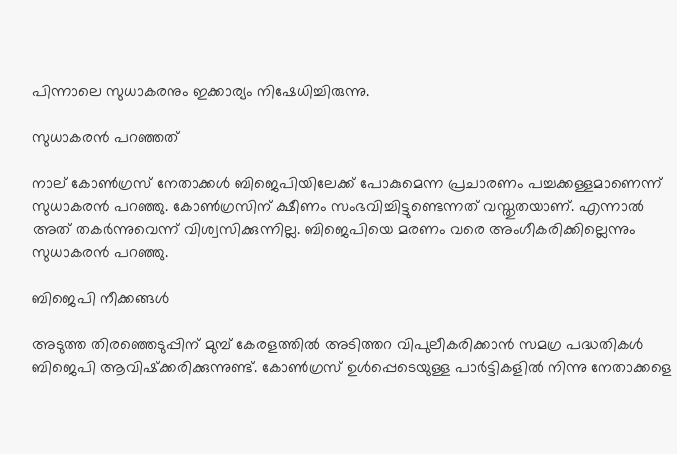പിന്നാലെ സുധാകരനും ഇക്കാര്യം നിഷേധിച്ചിരുന്നു.

സുധാകരന്‍ പറഞ്ഞത്

നാല് കോണ്‍ഗ്രസ് നേതാക്കള്‍ ബിജെപിയിലേക്ക് പോകുമെന്ന പ്രചാരണം പച്ചക്കള്ളമാണെന്ന് സുധാകരന്‍ പറഞ്ഞു. കോണ്‍ഗ്രസിന് ക്ഷീണം സംഭവിച്ചിട്ടുണ്ടെന്നത് വസ്തുതയാണ്. എന്നാല്‍ അത് തകര്‍ന്നുവെന്ന് വിശ്വസിക്കുന്നില്ല. ബിജെപിയെ മരണം വരെ അംഗീകരിക്കില്ലെന്നും സുധാകരന്‍ പറഞ്ഞു.

ബിജെപി നീക്കങ്ങള്‍

അടുത്ത തിരഞ്ഞെടുപ്പിന് മുമ്പ് കേരളത്തില്‍ അടിത്തറ വിപുലീകരിക്കാന്‍ സമഗ്ര പദ്ധതികള്‍ ബിജെപി ആവിഷ്‌ക്കരിക്കുന്നുണ്ട്. കോണ്‍ഗ്രസ് ഉള്‍പ്പെടെയുള്ള പാര്‍ട്ടികളില്‍ നിന്നു നേതാക്കളെ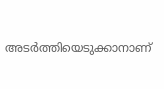അടര്‍ത്തിയെടുക്കാനാണ്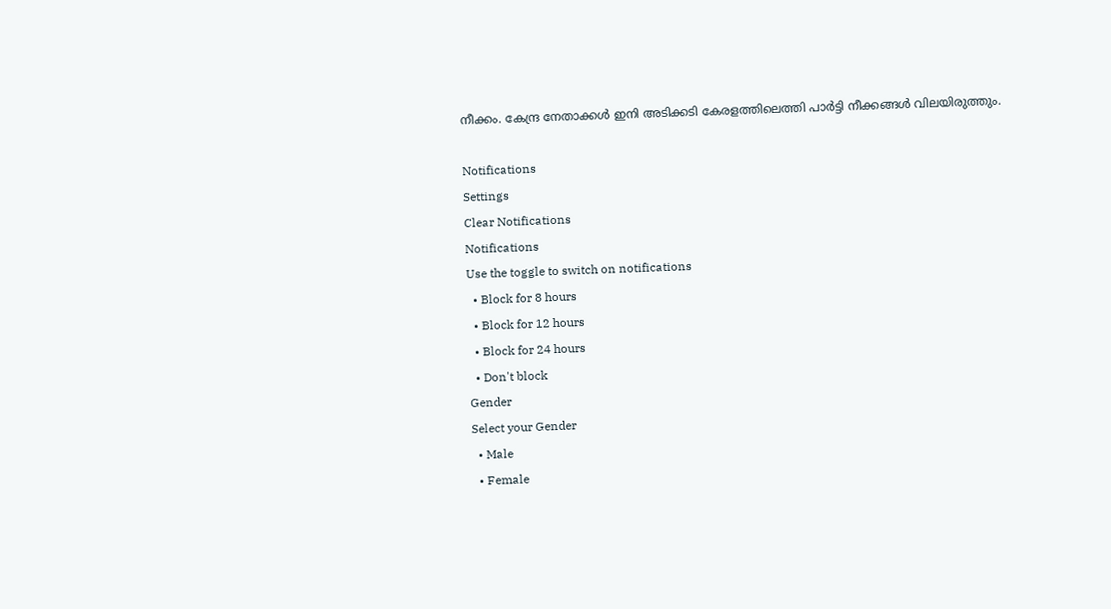നീക്കം. കേന്ദ്ര നേതാക്കള്‍ ഇനി അടിക്കടി കേരളത്തിലെത്തി പാര്‍ട്ടി നീക്കങ്ങള്‍ വിലയിരുത്തും.

Notifications
Settings
Clear Notifications
Notifications
Use the toggle to switch on notifications
  • Block for 8 hours
  • Block for 12 hours
  • Block for 24 hours
  • Don't block
Gender
Select your Gender
  • Male
  • Female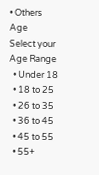• Others
Age
Select your Age Range
  • Under 18
  • 18 to 25
  • 26 to 35
  • 36 to 45
  • 45 to 55
  • 55+